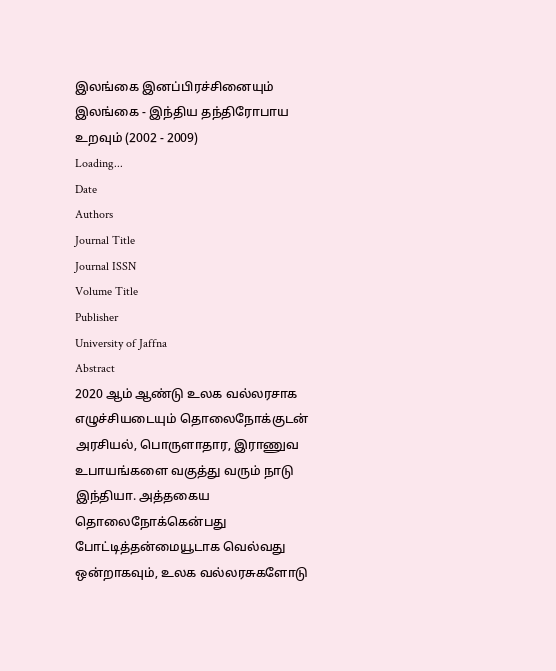இலங்கை இனப்பிரச்சினையும் இலங்கை - இந்திய தந்திரோபாய உறவும் (2002 - 2009)
Loading...
Date
Authors
Journal Title
Journal ISSN
Volume Title
Publisher
University of Jaffna
Abstract
2020 ஆம் ஆண்டு உலக வல்லரசாக எழுச்சியடையும் தொலைநோக்குடன் அரசியல், பொருளாதார, இராணுவ உபாயங்களை வகுத்து வரும் நாடு இந்தியா. அத்தகைய தொலைநோக்கென்பது போட்டித்தன்மையூடாக வெல்வது ஒன்றாகவும், உலக வல்லரசுகளோடு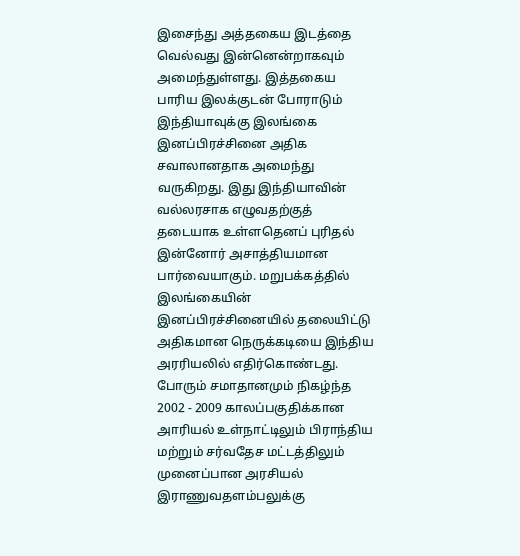இசைந்து அத்தகைய இடத்தை வெல்வது இன்னென்றாகவும் அமைந்துள்ளது. இத்தகைய பாரிய இலக்குடன் போராடும் இந்தியாவுக்கு இலங்கை இனப்பிரச்சினை அதிக சவாலானதாக அமைந்து வருகிறது. இது இந்தியாவின் வல்லரசாக எழுவதற்குத் தடையாக உள்ளதெனப் புரிதல் இன்னோர் அசாத்தியமான பார்வையாகும். மறுபக்கத்தில் இலங்கையின் இனப்பிரச்சினையில் தலையிட்டு அதிகமான நெருக்கடியை இந்திய அரரியலில் எதிர்கொண்டது. போரும் சமாதானமும் நிகழ்ந்த 2002 - 2009 காலப்பகுதிக்கான அாரியல் உள்நாட்டிலும் பிராந்திய மற்றும் சர்வதேச மட்டத்திலும் முனைப்பான அரசியல் இராணுவதளம்பலுக்கு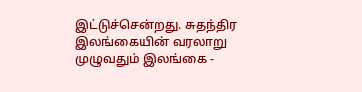இட்டுச்சென்றது. சுதந்திர இலங்கையின் வரலாறு முழுவதும் இலங்கை -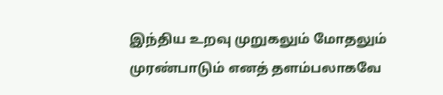இந்திய உறவு முறுகலும் மோதலும் முரண்பாடும் எனத் தளம்பலாகவே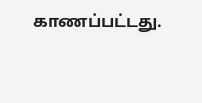காணப்பட்டது.